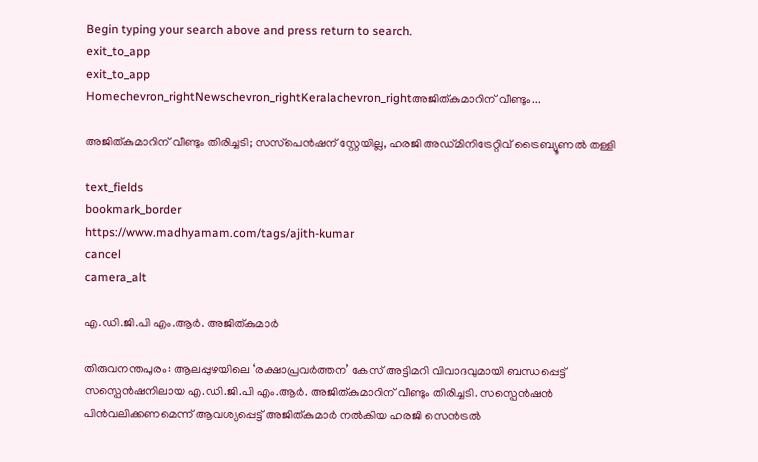Begin typing your search above and press return to search.
exit_to_app
exit_to_app
Homechevron_rightNewschevron_rightKeralachevron_rightഅജിത്കുമാറിന് വീണ്ടും...

അജിത്കുമാറിന് വീണ്ടും തിരിച്ചടി; സസ്‌പെന്‍ഷന് സ്റ്റേയില്ല, ഹരജി അഡ്മിനിട്രേറ്റിവ് ട്രൈബ്യൂണല്‍ തള്ളി

text_fields
bookmark_border
https://www.madhyamam.com/tags/ajith-kumar
cancel
camera_alt

എ.ഡി.ജി.പി എം.ആർ. അജിത്കുമാർ

തിരുവനന്തപുരം: ആലപ്പുഴയിലെ ‘രക്ഷാപ്രവര്‍ത്തന’ കേസ് അട്ടിമറി വിവാദവുമായി ബന്ധപ്പെട്ട് സസ്പെൻഷനിലായ എ.ഡി.ജി.പി എം.ആര്‍. അജിത്കുമാറിന് വീണ്ടും തിരിച്ചടി. സസ്പെന്‍ഷന്‍ പിന്‍വലിക്കണമെന്ന് ആവശ്യപ്പെട്ട് അജിത്കുമാര്‍ നല്‍കിയ ഹരജി സെൻട്രൽ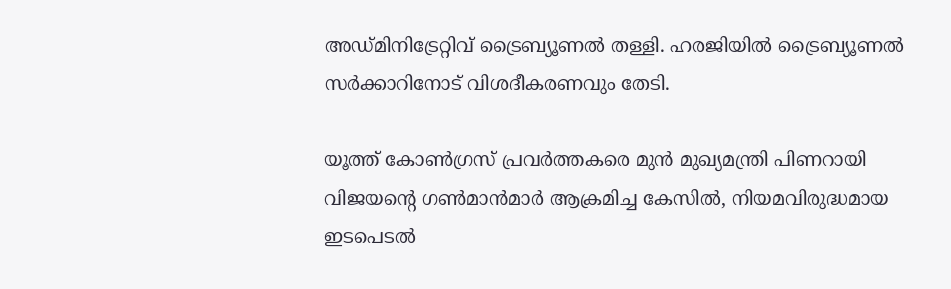അഡ്മിനിട്രേറ്റിവ് ട്രൈബ്യൂണല്‍ തള്ളി. ഹരജിയില്‍ ട്രൈബ്യൂണല്‍ സര്‍ക്കാറിനോട് വിശദീകരണവും തേടി.

യൂത്ത് കോണ്‍ഗ്രസ് പ്രവര്‍ത്തകരെ മുന്‍ മുഖ്യമന്ത്രി പിണറായി വിജയന്റെ ഗണ്‍മാന്‍മാര്‍ ആക്രമിച്ച കേസിൽ, നിയമവിരുദ്ധമായ ഇടപെടല്‍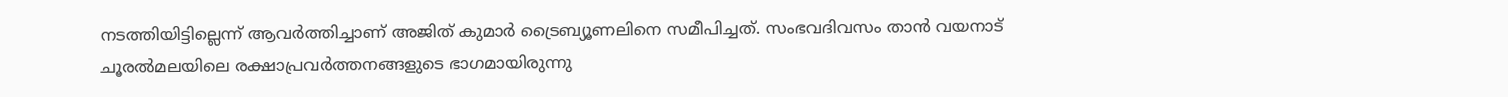നടത്തിയിട്ടില്ലെന്ന് ആവര്‍ത്തിച്ചാണ് അജിത് കുമാർ ട്രൈബ്യൂണലിനെ സമീപിച്ചത്. സംഭവദിവസം താന്‍ വയനാട് ചൂരല്‍മലയിലെ രക്ഷാപ്രവര്‍ത്തനങ്ങളുടെ ഭാഗമായിരുന്നു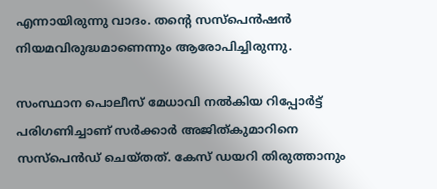എന്നായിരുന്നു വാദം. തന്റെ സസ്പെൻഷൻ നിയമവിരുദ്ധമാണെന്നും ആരോപിച്ചിരുന്നു.

സംസ്ഥാന പൊലീസ് മേധാവി നല്‍കിയ റിപ്പോര്‍ട്ട് പരിഗണിച്ചാണ് സര്‍ക്കാര്‍ അജിത്കുമാറിനെ സസ്പെന്‍ഡ് ചെയ്തത്. കേസ് ഡയറി തിരുത്താനും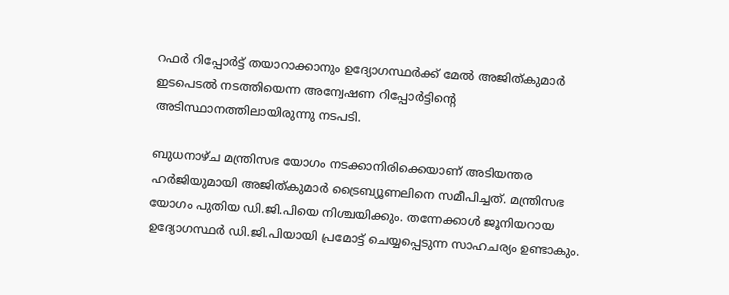റഫര്‍ റിപ്പോര്‍ട്ട് തയാറാക്കാനും ഉദ്യോഗസ്ഥര്‍ക്ക് മേല്‍ അജിത്കുമാര്‍ ഇടപെടല്‍ നടത്തിയെന്ന അന്വേഷണ റിപ്പോര്‍ട്ടിന്റെ അടിസ്ഥാനത്തിലായിരുന്നു നടപടി.

ബുധനാഴ്ച മന്ത്രിസഭ യോഗം നടക്കാനിരിക്കെയാണ് അടിയന്തര ഹര്‍ജിയുമായി അജിത്കുമാര്‍ ട്രൈബ്യൂണലിനെ സമീപിച്ചത്. മന്ത്രിസഭ യോഗം പുതിയ ഡി.ജി.പിയെ നിശ്ചയിക്കും. തന്നേക്കാള്‍ ജൂനിയറായ ഉദ്യോഗസ്ഥര്‍ ഡി.ജി.പിയായി പ്രമോട്ട് ചെയ്യപ്പെടുന്ന സാഹചര്യം ഉണ്ടാകും.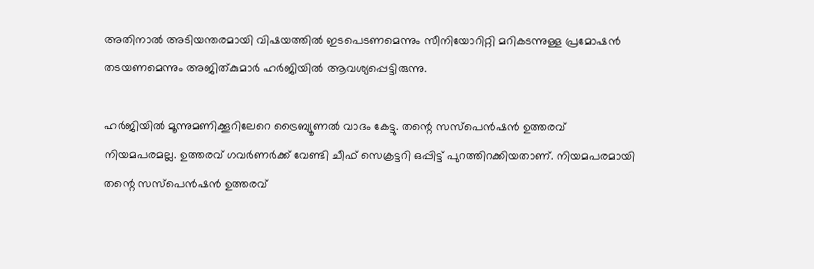അതിനാല്‍ അടിയന്തരമായി വിഷയത്തില്‍ ഇടപെടണമെന്നും സീനിയോറിറ്റി മറികടന്നുള്ള പ്രമോഷന്‍ തടയണമെന്നും അജിത്കുമാര്‍ ഹര്‍ജിയില്‍ ആവശ്യപ്പെട്ടിരുന്നു.

ഹര്‍ജിയില്‍ മൂന്നുമണിക്കൂറിലേറെ ട്രൈബ്യൂണല്‍ വാദം കേട്ടു. തന്റെ സസ്‌പെന്‍ഷന്‍ ഉത്തരവ് നിയമപരമല്ല. ഉത്തരവ് ഗവര്‍ണര്‍ക്ക് വേണ്ടി ചീഫ് സെക്രട്ടറി ഒപ്പിട്ട് പുറത്തിറക്കിയതാണ്. നിയമപരമായി തന്റെ സസ്‌പെന്‍ഷന്‍ ഉത്തരവ്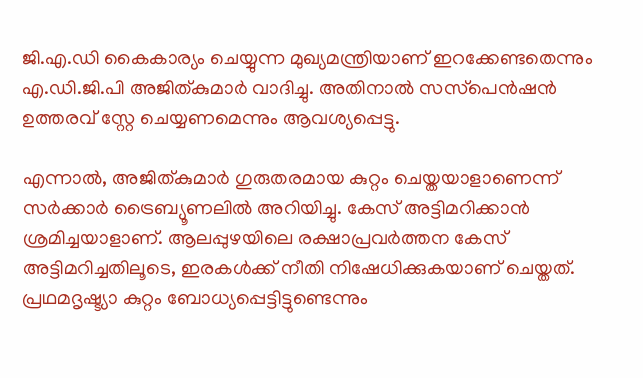ജി.എ.ഡി കൈകാര്യം ചെയ്യുന്ന മുഖ്യമന്ത്രിയാണ് ഇറക്കേണ്ടതെന്നും എ.ഡി.ജി.പി അജിത്കുമാര്‍ വാദിച്ചു. അതിനാല്‍ സസ്‌പെന്‍ഷന്‍ ഉത്തരവ് സ്റ്റേ ചെയ്യണമെന്നും ആവശ്യപ്പെട്ടു.

എന്നാല്‍, അജിത്കുമാര്‍ ഗുരുതരമായ കുറ്റം ചെയ്തയാളാണെന്ന് സര്‍ക്കാര്‍ ട്രൈബ്യൂണലില്‍ അറിയിച്ചു. കേസ് അട്ടിമറിക്കാന്‍ ശ്രമിച്ചയാളാണ്. ആലപ്പുഴയിലെ രക്ഷാപ്രവര്‍ത്തന കേസ് അട്ടിമറിച്ചതിലൂടെ, ഇരകള്‍ക്ക് നീതി നിഷേധിക്കുകയാണ് ചെയ്തത്. പ്രഥമദൃഷ്ട്യാ കുറ്റം ബോധ്യപ്പെട്ടിട്ടുണ്ടെന്നും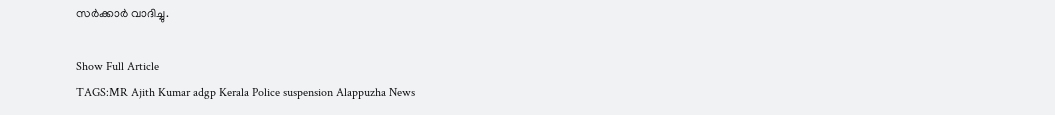സര്‍ക്കാര്‍ വാദിച്ചു.

Show Full Article
TAGS:MR Ajith Kumar adgp Kerala Police suspension Alappuzha News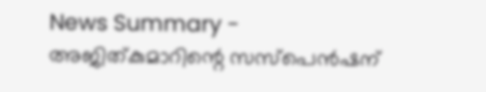News Summary - അജിത്കുമാറിന്റെ സസ്‌പെന്‍ഷന്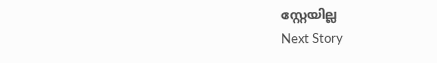സ്റ്റേയില്ല
Next Story